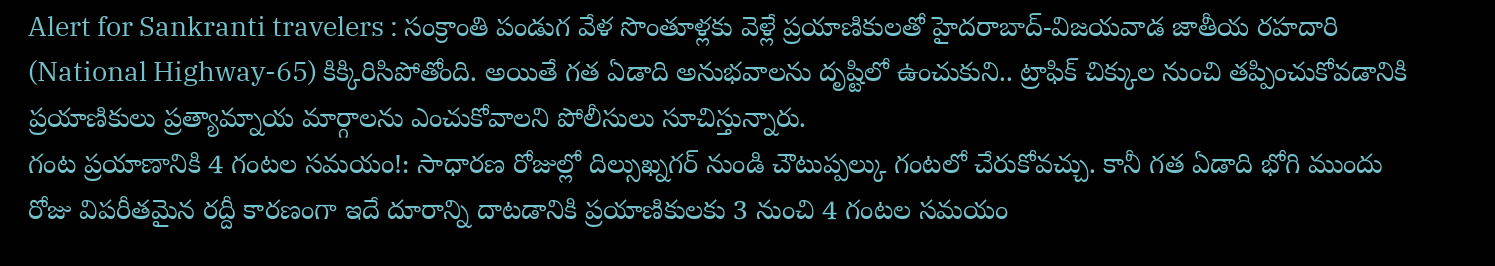Alert for Sankranti travelers : సంక్రాంతి పండుగ వేళ సొంతూళ్లకు వెళ్లే ప్రయాణికులతో హైదరాబాద్-విజయవాడ జాతీయ రహదారి (National Highway-65) కిక్కిరిసిపోతోంది. అయితే గత ఏడాది అనుభవాలను దృష్టిలో ఉంచుకుని.. ట్రాఫిక్ చిక్కుల నుంచి తప్పించుకోవడానికి ప్రయాణికులు ప్రత్యామ్నాయ మార్గాలను ఎంచుకోవాలని పోలీసులు సూచిస్తున్నారు.
గంట ప్రయాణానికి 4 గంటల సమయం!: సాధారణ రోజుల్లో దిల్సుఖ్నగర్ నుండి చౌటుప్పల్కు గంటలో చేరుకోవచ్చు. కానీ గత ఏడాది భోగి ముందు రోజు విపరీతమైన రద్దీ కారణంగా ఇదే దూరాన్ని దాటడానికి ప్రయాణికులకు 3 నుంచి 4 గంటల సమయం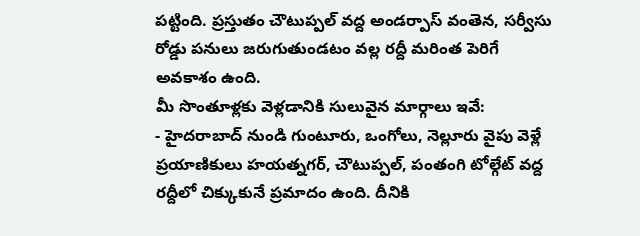పట్టింది. ప్రస్తుతం చౌటుప్పల్ వద్ద అండర్పాస్ వంతెన, సర్వీసు రోడ్డు పనులు జరుగుతుండటం వల్ల రద్దీ మరింత పెరిగే అవకాశం ఉంది.
మీ సొంతూళ్లకు వెళ్లడానికి సులువైన మార్గాలు ఇవే:
- హైదరాబాద్ నుండి గుంటూరు, ఒంగోలు, నెల్లూరు వైపు వెళ్లే ప్రయాణికులు హయత్నగర్, చౌటుప్పల్, పంతంగి టోల్గేట్ వద్ద రద్దీలో చిక్కుకునే ప్రమాదం ఉంది. దీనికి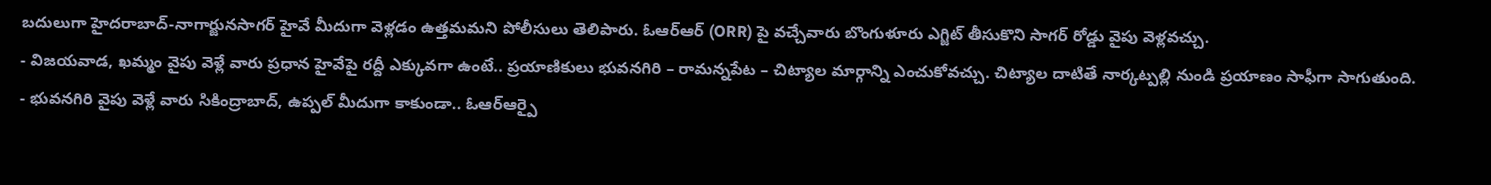బదులుగా హైదరాబాద్-నాగార్జునసాగర్ హైవే మీదుగా వెళ్లడం ఉత్తమమని పోలీసులు తెలిపారు. ఓఆర్ఆర్ (ORR) పై వచ్చేవారు బొంగుళూరు ఎగ్జిట్ తీసుకొని సాగర్ రోడ్డు వైపు వెళ్లవచ్చు.
- విజయవాడ, ఖమ్మం వైపు వెళ్లే వారు ప్రధాన హైవేపై రద్దీ ఎక్కువగా ఉంటే.. ప్రయాణికులు భువనగిరి – రామన్నపేట – చిట్యాల మార్గాన్ని ఎంచుకోవచ్చు. చిట్యాల దాటితే నార్కట్పల్లి నుండి ప్రయాణం సాఫీగా సాగుతుంది.
- భువనగిరి వైపు వెళ్లే వారు సికింద్రాబాద్, ఉప్పల్ మీదుగా కాకుండా.. ఓఆర్ఆర్పై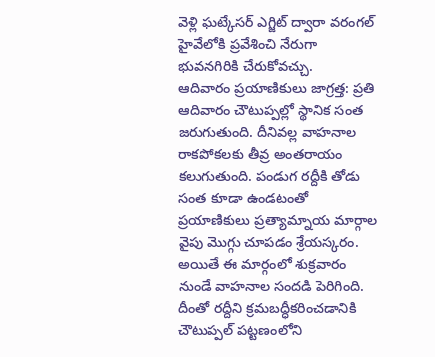వెళ్లి ఘట్కేసర్ ఎగ్జిట్ ద్వారా వరంగల్ హైవేలోకి ప్రవేశించి నేరుగా భువనగిరికి చేరుకోవచ్చు.
ఆదివారం ప్రయాణికులు జాగ్రత్త: ప్రతి ఆదివారం చౌటుప్పల్లో స్థానిక సంత జరుగుతుంది. దీనివల్ల వాహనాల రాకపోకలకు తీవ్ర అంతరాయం కలుగుతుంది. పండుగ రద్దీకి తోడు సంత కూడా ఉండటంతో ప్రయాణికులు ప్రత్యామ్నాయ మార్గాల వైపు మొగ్గు చూపడం శ్రేయస్కరం. అయితే ఈ మార్గంలో శుక్రవారం నుండే వాహనాల సందడి పెరిగింది. దీంతో రద్దీని క్రమబద్ధీకరించడానికి చౌటుప్పల్ పట్టణంలోని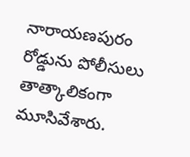నారాయణపురం రోడ్డును పోలీసులు తాత్కాలికంగా మూసివేశారు.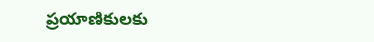ప్రయాణికులకు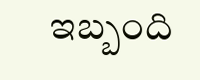ఇబ్బంది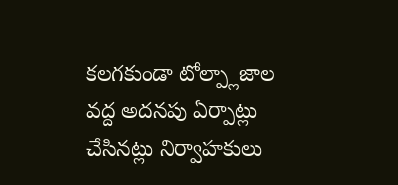కలగకుండా టోల్ప్లాజాల వద్ద అదనపు ఏర్పాట్లు చేసినట్లు నిర్వాహకులు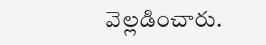వెల్లడించారు.